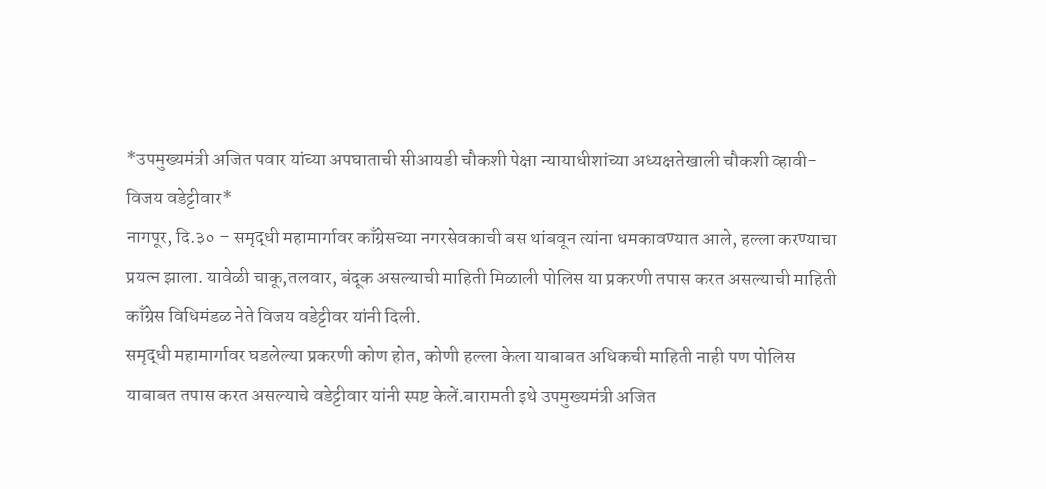*उपमुख्यमंत्री अजित पवार यांच्या अपघाताची सीआयडी चौकशी पेक्षा न्यायाधीशांच्या अध्यक्षतेखाली चौकशी व्हावी- विजय वडेट्टीवार*
नागपूर, दि.३० – समृद्धी महामार्गावर काँग्रेसच्या नगरसेवकाची बस थांबवून त्यांना धमकावण्यात आले, हल्ला करण्याचा प्रयत्न झाला. यावेळी चाकू,तलवार, बंदूक असल्याची माहिती मिळाली पोलिस या प्रकरणी तपास करत असल्याची माहिती काँग्रेस विधिमंडळ नेते विजय वडेट्टीवर यांनी दिली.
समृद्धी महामार्गावर घडलेल्या प्रकरणी कोण होत, कोणी हल्ला केला याबाबत अधिकची माहिती नाही पण पोलिस याबाबत तपास करत असल्याचे वडेट्टीवार यांनी स्पष्ट केलें.बारामती इथे उपमुख्यमंत्री अजित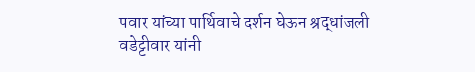पवार यांच्या पार्थिवाचे दर्शन घेऊन श्रद्धांजली वडेट्टीवार यांनी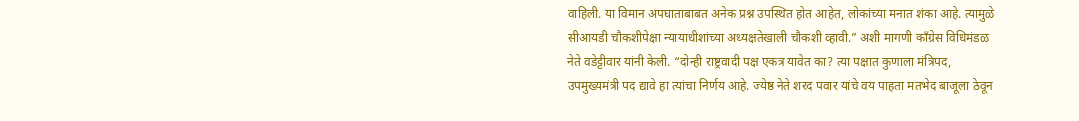वाहिली. या विमान अपघाताबाबत अनेक प्रश्न उपस्थित होत आहेत, लोकांच्या मनात शंका आहे. त्यामुळे सीआयडी चौकशीपेक्षा न्यायाधीशांच्या अध्यक्षतेखाली चौकशी व्हावी.” अशी मागणी काँग्रेस विधिमंडळ नेते वडेट्टीवार यांनी केली. “दोन्ही राष्ट्रवादी पक्ष एकत्र यावेत का? त्या पक्षात कुणाला मंत्रिपद, उपमुख्यमंत्री पद द्यावे हा त्यांचा निर्णय आहे. ज्येष्ठ नेते शरद पवार यांचे वय पाहता मतभेद बाजूला ठेवून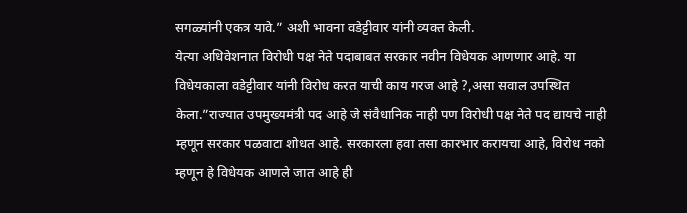सगळ्यांनी एकत्र यावे.” अशी भावना वडेट्टीवार यांनी व्यक्त केली.
येत्या अधिवेशनात विरोधी पक्ष नेते पदाबाबत सरकार नवीन विधेयक आणणार आहे. या विधेयकाला वडेट्टीवार यांनी विरोध करत याची काय गरज आहे ?,असा सवाल उपस्थित केला.”राज्यात उपमुख्यमंत्री पद आहे जे संवैधानिक नाही पण विरोधी पक्ष नेते पद द्यायचे नाही म्हणून सरकार पळवाटा शोधत आहे. सरकारला हवा तसा कारभार करायचा आहे, विरोध नको म्हणून हे विधेयक आणले जात आहे ही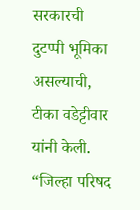सरकारची दुटप्पी भूमिका असल्याची, टीका वडेट्टीवार यांनी केली.
“जिल्हा परिषद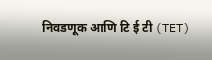निवडणूक आणि टि ई टी (TET)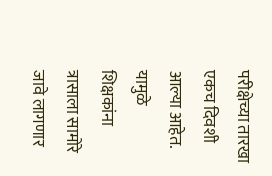परीक्षेच्या तारखा एकच दिवशी आल्या आहेत. यामुळे शिक्षकांना त्रासाला सामोरे जावे लागणार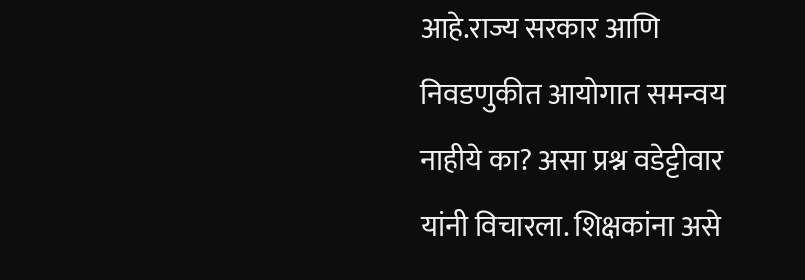आहे.राज्य सरकार आणि निवडणुकीत आयोगात समन्वय नाहीये का? असा प्रश्न वडेट्टीवार यांनी विचारला. शिक्षकांना असे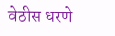वेठीस धरणे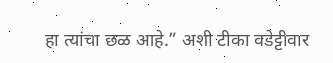हा त्यांचा छळ आहे.” अशी टीका वडेट्टीवार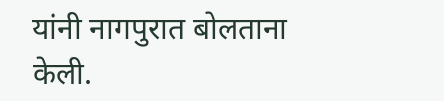यांनी नागपुरात बोलताना केली.